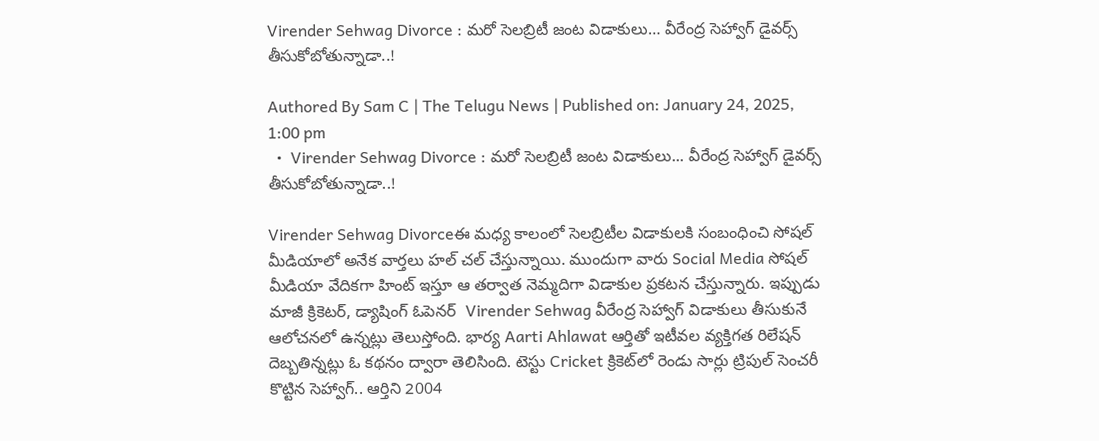Virender Sehwag Divorce : మ‌రో సెల‌బ్రిటీ జంట విడాకులు… వీరేంద్ర సెహ్వాగ్ డైవ‌ర్స్ తీసుకోబోతున్నాడా..!

Authored By Sam C | The Telugu News | Published on: January 24, 2025, 1:00 pm
  •  Virender Sehwag Divorce : మ‌రో సెల‌బ్రిటీ జంట విడాకులు... వీరేంద్ర సెహ్వాగ్ డైవ‌ర్స్ తీసుకోబోతున్నాడా..!

Virender Sehwag Divorceఈ మధ్య కాలంలో సెల‌బ్రిటీల విడాకుల‌కి సంబంధించి సోష‌ల్ మీడియాలో అనేక వార్త‌లు హ‌ల్ చ‌ల్ చేస్తున్నాయి. ముందుగా వారు Social Media సోష‌ల్ మీడియా వేదిక‌గా హింట్ ఇస్తూ ఆ త‌ర్వాత నెమ్మ‌దిగా విడాకుల ప్ర‌క‌ట‌న చేస్తున్నారు. ఇప్పుడు మాజీ క్రికెట‌ర్, డ్యాషింగ్ ఓపెన‌ర్  Virender Sehwag వీరేంద్ర సెహ్వాగ్ విడాకులు తీసుకునే ఆలోచ‌న‌లో ఉన్న‌ట్లు తెలుస్తోంది. భార్య Aarti Ahlawat ఆర్తితో ఇటీవ‌ల వ్య‌క్తిగ‌త రిలేష‌న్ దెబ్బ‌తిన్న‌ట్లు ఓ క‌థ‌నం ద్వారా తెలిసింది. టెస్టు Cricket క్రికెట్‌లో రెండు సార్లు ట్రిపుల్ సెంచ‌రీ కొట్టిన సెహ్వాగ్‌.. ఆర్తిని 2004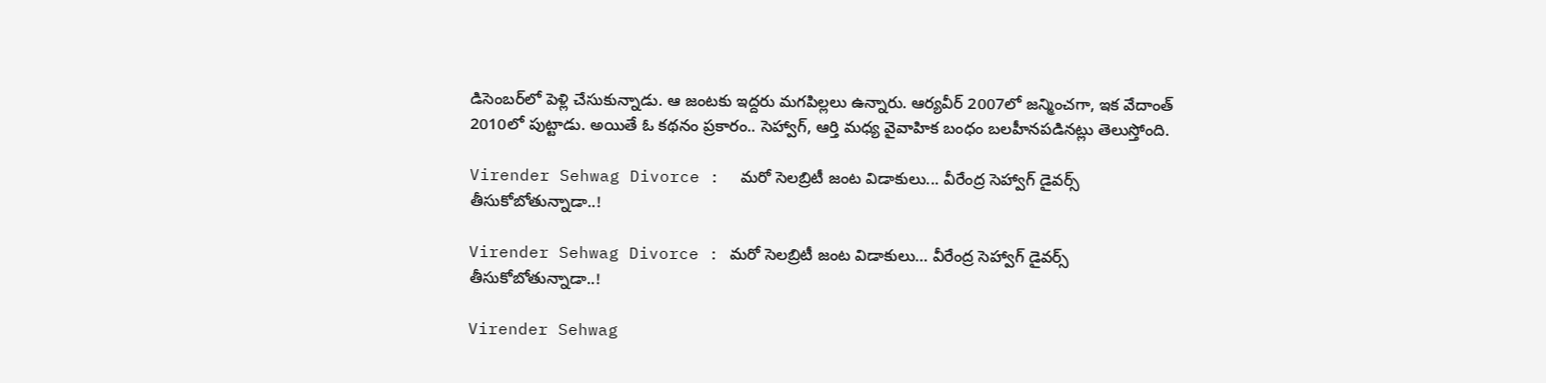డిసెంబ‌ర్‌లో పెళ్లి చేసుకున్నాడు. ఆ జంట‌కు ఇద్ద‌రు మ‌గ‌పిల్ల‌లు ఉన్నారు. ఆర్య‌వీర్ 2007లో జ‌న్మించ‌గా, ఇక వేదాంత్ 2010లో పుట్టాడు. అయితే ఓ క‌థ‌నం ప్ర‌కారం.. సెహ్వాగ్‌, ఆర్తి మ‌ధ్య వైవాహిక బంధం బ‌ల‌హీన‌ప‌డిన‌ట్లు తెలుస్తోంది.

Virender Sehwag Divorce :  మ‌రో సెల‌బ్రిటీ జంట విడాకులు... వీరేంద్ర సెహ్వాగ్ డైవ‌ర్స్ తీసుకోబోతున్నాడా..!

Virender Sehwag Divorce : మ‌రో సెల‌బ్రిటీ జంట విడాకులు… వీరేంద్ర సెహ్వాగ్ డైవ‌ర్స్ తీసుకోబోతున్నాడా..!

Virender Sehwag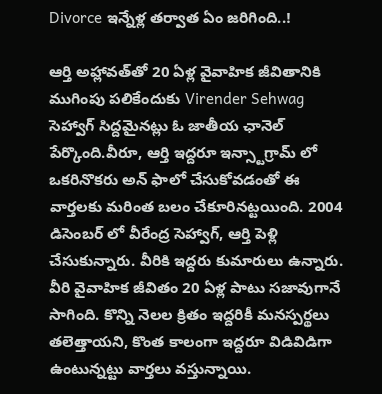Divorce ఇన్నేళ్ల త‌ర్వాత ఏం జ‌రిగింది..!

ఆర్తి అహ్లావత్‌తో 20 ఏళ్ల వైవాహిక జీవితానికి ముగింపు పలికేందుకు Virender Sehwag  సెహ్వాగ్ సిద్దమైనట్లు ఓ జాతీయ ఛానెల్ పేర్కొంది.వీరూ, ఆర్తి ఇద్దరూ ఇన్స్టాగ్రామ్ లో ఒకరినొకరు అన్ ఫాలో చేసుకోవడంతో ఈ వార్తలకు మరింత బలం చేకూరినట్టయింది. 2004 డిసెంబర్ లో వీరేంద్ర సెహ్వాగ్, ఆర్తి పెళ్లి చేసుకున్నారు. వీరికి ఇద్దరు కుమారులు ఉన్నారు. వీరి వైవాహిక జీవితం 20 ఏళ్ల పాటు సజావుగానే సాగింది. కొన్ని నెలల క్రితం ఇద్దరికీ మనస్పర్థలు తలెత్తాయని, కొంత కాలంగా ఇద్దరూ విడివిడిగా ఉంటున్నట్టు వార్త‌లు వ‌స్తున్నాయి.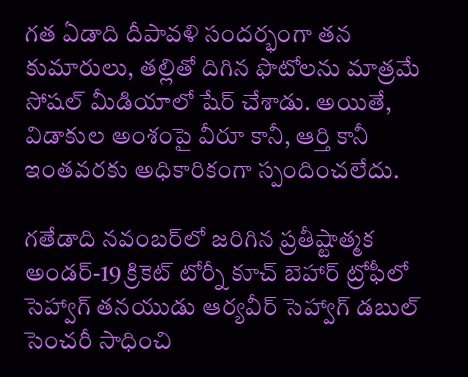గత ఏడాది దీపావళి సందర్భంగా తన కుమారులు, తల్లితో దిగిన ఫొటోలను మాత్రమే సోషల్ మీడియాలో షేర్ చేశాడు. అయితే, విడాకుల అంశంపై వీరూ కానీ, ఆర్తి కానీ ఇంతవరకు అధికారికంగా స్పందించలేదు.

గతేడాది నవంబర్‌లో జరిగిన ప్రతీష్టాత్మక అండర్-19 క్రికెట్ టోర్నీ కూచ్ బెహార్ ట్రోఫీలో సెహ్వాగ్ త‌న‌యుడు ఆర్యవీర్ సెహ్వాగ్ డబుల్ సెంచరీ సాధించి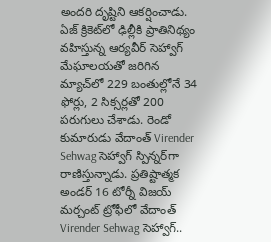అందరి దృష్టిని ఆకర్షించాడు. ఏజ్ క్రికెట్‌లో ఢిల్లీకి ప్రాతినిథ్యం వహిస్తున్న ఆర్యవీర్ సెహ్వాగ్ మేఘాలయతో జరిగిన మ్యాచ్‌లో 229 బంతుల్లోనే 34 ఫోర్లు, 2 సిక్సర్లతో 200 పరుగులు చేశాడు. రెండో కుమారుడు వేదాంత్ Virender Sehwag సెహ్వాగ్ స్పిన్నర్‌గా రాణిస్తున్నాడు. ప్రతిష్టాత్మక అండర్ 16 టోర్నీ విజయ్ మర్చంట్ ట్రోఫీలో వేదాంత్  Virender Sehwag సెహ్వాగ్..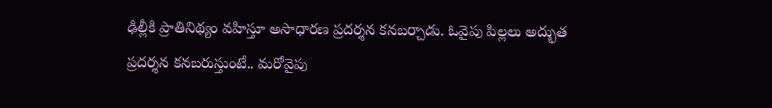ఢిల్లీకి ప్రాతినిథ్యం వహిస్తూ అసాధారణ ప్రదర్శన కనబర్చాడు. ఓవైపు పిల్లలు అద్భుత ప్రదర్శన కనబరుస్తుంటే.. మరోవైపు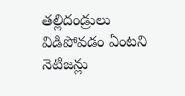తల్లిదండ్రులు విడిపోవడం ఏంటని నెటిజన్లు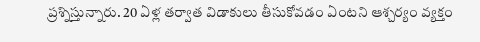ప్రశ్నిస్తున్నారు. 20 ఏళ్ల తర్వాత విడాకులు తీసుకోవడం ఏంటని ఆశ్చర్యం వ్యక్తం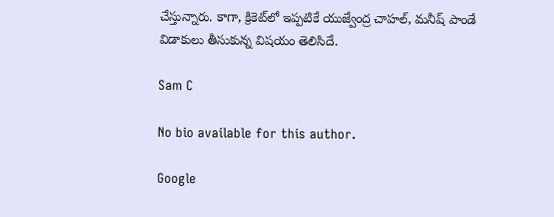చేస్తున్నారు. కాగా, క్రికెట్‌లో ఇప్పటికే యుజ్వేంద్ర చాహల్, మనీష్ పాండే విడాకులు తీసుకున్న విష‌యం తెలిసిదే.

Sam C

No bio available for this author.

Google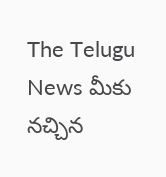The Telugu News మీకు నచ్చిన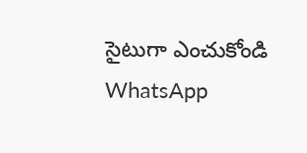సైటుగా ఎంచుకోండి
WhatsApp